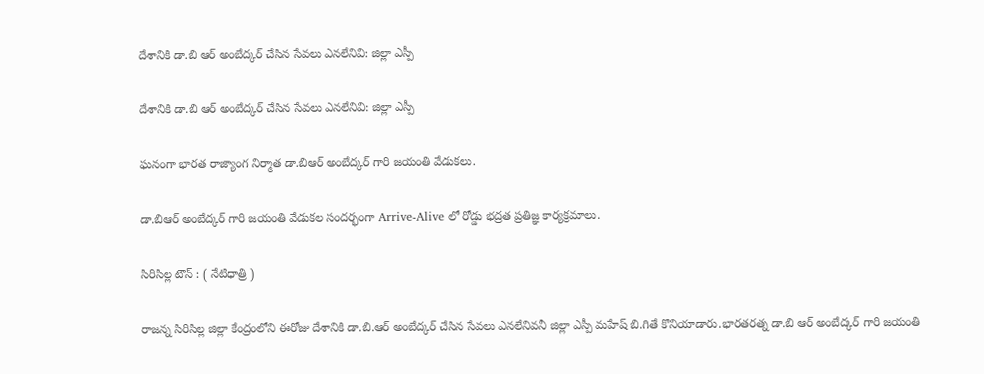దేశానికి డా.బి ఆర్ అంబేద్కర్ చేసిన సేవలు ఎనలేనివి: జిల్లా ఎస్పీ

దేశానికి డా.బి ఆర్ అంబేద్కర్ చేసిన సేవలు ఎనలేనివి: జిల్లా ఎస్పీ

ఘనంగా భారత రాజ్యాంగ నిర్మాత డా.బిఆర్ అంబేద్కర్ గారి జయంతి వేడుకలు.

డా.బిఆర్ అంబేద్కర్ గారి జయంతి వేడుకల సందర్భంగా Arrive-Alive లో రోడ్డు భద్రత ప్రతిజ్ఞ కార్యక్రమాలు.

సిరిసిల్ల టౌన్ : ( నేటిధాత్రి )

రాజన్న సిరిసిల్ల జిల్లా కేంద్రంలోని ఈరోజు దేశానికి డా.బి.ఆర్ అంబేద్కర్ చేసిన సేవలు ఎనలేనివనీ జిల్లా ఎస్పీ మహేష్ బి.గితే కొనియాడారు.భారతరత్న డా.బి ఆర్ అంబేద్కర్ గారి జయంతి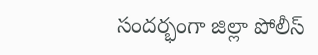సందర్భంగా జిల్లా పోలీస్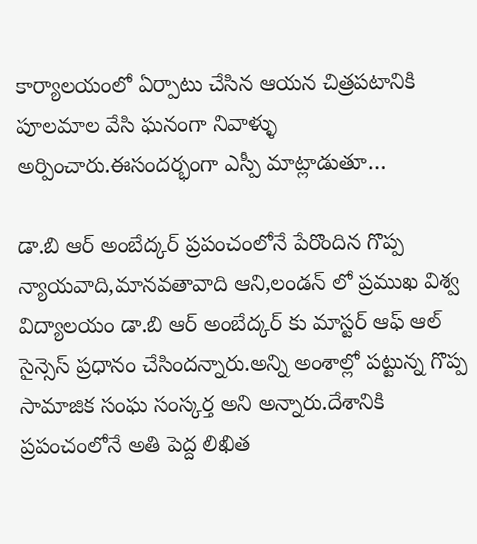కార్యాలయంలో ఏర్పాటు చేసిన ఆయన చిత్రపటానికి పూలమాల వేసి ఘనంగా నివాళ్ళు అర్పించారు.ఈసందర్భంగా ఎస్పీ మాట్లాడుతూ…

డా.బి ఆర్ అంబేద్కర్ ప్రపంచంలోనే పేరొందిన గొప్ప న్యాయవాది,మానవతావాది ఆని,లండన్ లో ప్రముఖ విశ్వ విద్యాలయం డా.బి ఆర్ అంబేద్కర్ కు మాస్టర్ ఆఫ్ ఆల్ సైన్సెస్ ప్రధానం చేసిందన్నారు.అన్ని అంశాల్లో పట్టున్న గొప్ప సామాజిక సంఘ సంస్కర్త అని అన్నారు.దేశానికి ప్రపంచంలోనే అతి పెద్ద లిఖిత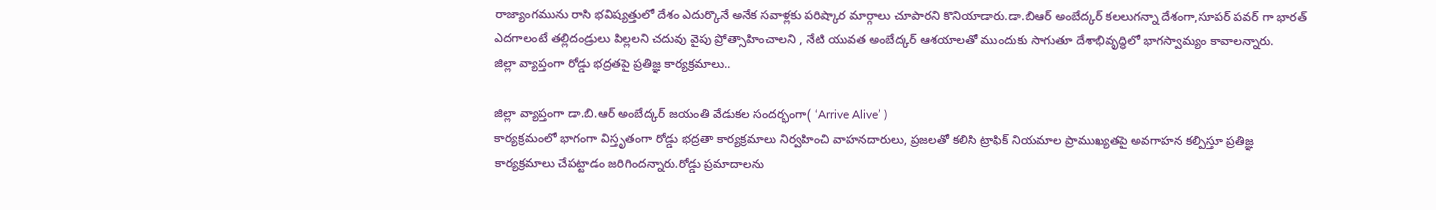రాజ్యాంగమును రాసి భవిష్యత్తులో దేశం ఎదుర్కొనే అనేక సవాళ్లకు పరిష్కార మార్గాలు చూపారని కొనియాడారు.డా.బిఆర్ అంబేద్కర్ కలలుగన్నా దేశంగా,సూపర్ పవర్ గా భారత్ ఎదగాలంటే తల్లిదండ్రులు పిల్లలని చదువు వైపు ప్రోత్సాహించాలని , నేటి యువత అంబేద్కర్ ఆశయాలతో ముందుకు సాగుతూ దేశాభివృద్ధిలో భాగస్వామ్యం కావాలన్నారు.
జిల్లా వ్యాప్తంగా రోడ్డు భద్రతపై ప్రతిజ్ఞ కార్యక్రమాలు..

జిల్లా వ్యాప్తంగా డా.బి.ఆర్ అంబేద్కర్ జయంతి వేడుకల సందర్భంగా( ‘Arrive Alive’ )
కార్యక్రమంలో భాగంగా విస్తృతంగా రోడ్డు భద్రతా కార్యక్రమాలు నిర్వహించి వాహనదారులు, ప్రజలతో కలిసి ట్రాఫిక్ నియమాల ప్రాముఖ్యతపై అవగాహన కల్పిస్తూ ప్రతిజ్ఞ కార్యక్రమాలు చేపట్టాడం జరిగిందన్నారు.రోడ్డు ప్రమాదాలను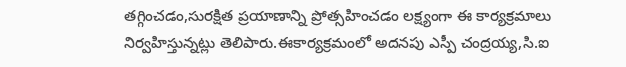తగ్గించడం,సురక్షిత ప్రయాణాన్ని ప్రోత్సహించడం లక్ష్యంగా ఈ కార్యక్రమాలు నిర్వహిస్తున్నట్లు తెలిపారు.ఈకార్యక్రమంలో అదనపు ఎస్పీ చంద్రయ్య,సి.ఐ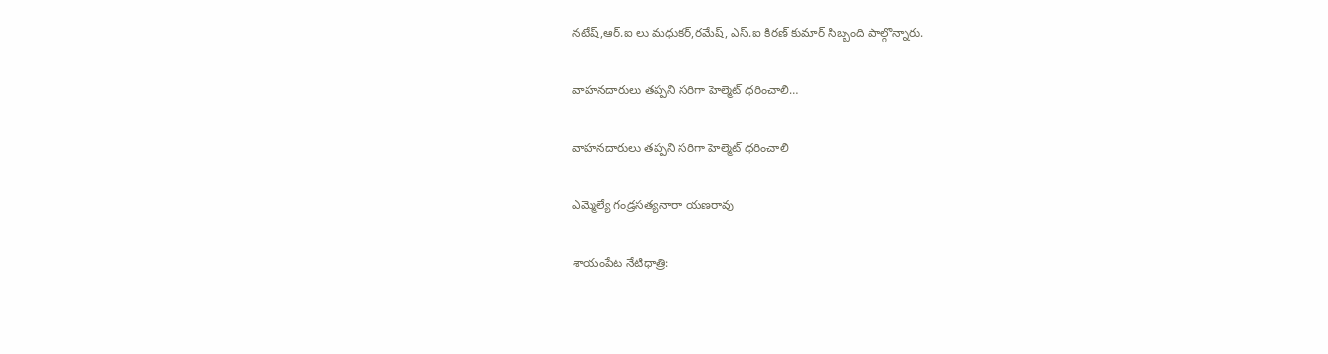నటేష్,ఆర్.ఐ లు మధుకర్,రమేష్, ఎస్.ఐ కిరణ్ కుమార్ సిబ్బంది పాల్గొన్నారు.

వాహనదారులు తప్పని సరిగా హెల్మెట్ ధరించాలి…

వాహనదారులు తప్పని సరిగా హెల్మెట్ ధరించాలి

ఎమ్మెల్యే గండ్రసత్యనారా యణరావు

శాయంపేట నేటిధాత్రి: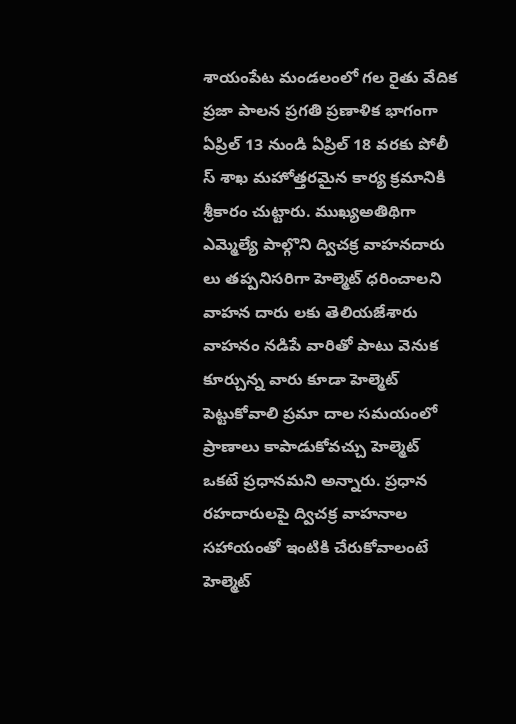శాయంపేట మండలంలో గల రైతు వేదిక ప్రజా పాలన ప్రగతి ప్రణాళిక భాగంగా ఏప్రిల్ 13 నుండి ఏప్రిల్ 18 వరకు పోలీ స్ శాఖ మహోత్తరమైన కార్య క్రమానికి శ్రీకారం చుట్టారు. ముఖ్యఅతిథిగా ఎమ్మెల్యే పాల్గొని ద్విచక్ర వాహనదారు లు తప్పనిసరిగా హెల్మెట్ ధరించాలని వాహన దారు లకు తెలియజేశారు వాహనం నడిపే వారితో పాటు వెనుక కూర్చున్న వారు కూడా హెల్మెట్ పెట్టుకోవాలి ప్రమా దాల సమయంలో ప్రాణాలు కాపాడుకోవచ్చు హెల్మెట్ ఒకటే ప్రధానమని అన్నారు. ప్రధాన రహదారులపై ద్విచక్ర వాహనాల సహాయంతో ఇంటికి చేరుకోవాలంటే హెల్మెట్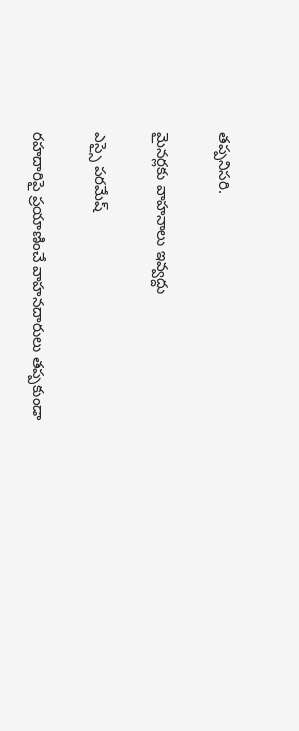తప్పనిసరి.

మైనర్లకు వాహనాలు ఇవ్వద్దు

ఎస్సై పరమేష్

రహదారిపై ప్రయాణించే వాహనదారులు తప్పకుండా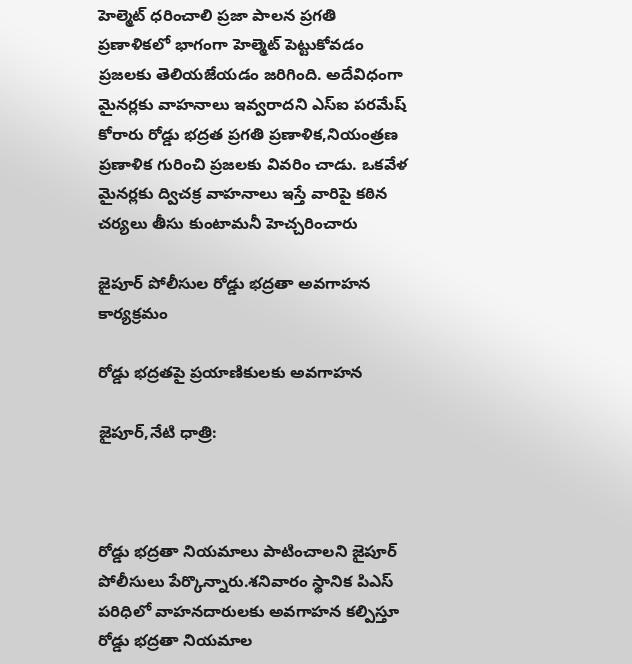హెల్మెట్ ధరించాలి ప్రజా పాలన ప్రగతి ప్రణాళికలో భాగంగా హెల్మెట్ పెట్టుకోవడం ప్రజలకు తెలియజేయడం జరిగింది. అదేవిధంగా మైనర్లకు వాహనాలు ఇవ్వరాదని ఎస్ఐ పరమేష్ కోరారు రోడ్డు భద్రత ప్రగతి ప్రణాళిక,నియంత్రణ ప్రణాళిక గురించి ప్రజలకు వివరిం చాడు. ఒకవేళ మైనర్లకు ద్విచక్ర వాహనాలు ఇస్తే వారిపై కఠిన చర్యలు తీసు కుంటామనీ హెచ్చరించారు

జైపూర్ పోలీసుల రోడ్డు భద్రతా అవగాహన కార్యక్రమం

రోడ్డు భద్రతపై ప్రయాణికులకు అవగాహన

జైపూర్,నేటి ధాత్రి:



రోడ్డు భద్రతా నియమాలు పాటించాలని జైపూర్ పోలీసులు పేర్కొన్నారు.శనివారం స్థానిక పిఎస్ పరిధిలో వాహనదారులకు అవగాహన కల్పిస్తూ రోడ్డు భద్రతా నియమాల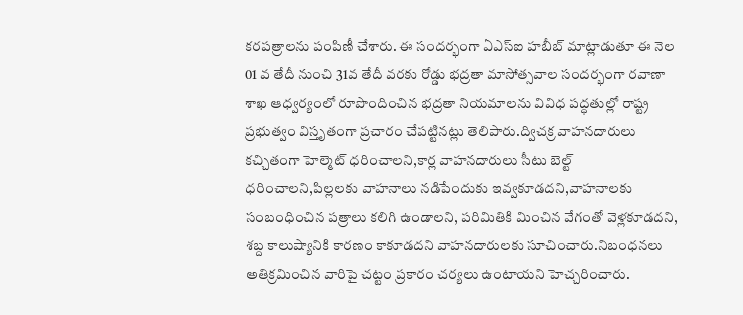కరపత్రాలను పంపిణీ చేశారు. ఈ సందర్భంగా ఏఎస్ఐ హబీబ్ మాట్లాడుతూ ఈ నెల 01 వ తేదీ నుంచి 31వ తేదీ వరకు రోడ్డు భద్రతా మాసోత్సవాల సందర్భంగా రవాణా శాఖ ఆధ్వర్యంలో రూపొందించిన భద్రతా నియమాలను వివిధ పద్ధతుల్లో రాష్ట్ర ప్రభుత్వం విస్తృతంగా ప్రచారం చేపట్టినట్లు తెలిపారు.ద్విచక్ర వాహనదారులు కచ్చితంగా హెల్మెట్ ధరించాలని,కార్ల వాహనదారులు సీటు బెల్ట్ ధరించాలని,పిల్లలకు వాహనాలు నడిపేందుకు ఇవ్వకూడదని,వాహనాలకు సంబంధించిన పత్రాలు కలిగి ఉండాలని, పరిమితికి మించిన వేగంతో వెళ్లకూడదని, శబ్ద కాలుష్యానికి కారణం కాకూడదని వాహనదారులకు సూచించారు.నిబంధనలు అతిక్రమించిన వారిపై చట్టం ప్రకారం చర్యలు ఉంటాయని హెచ్చరించారు.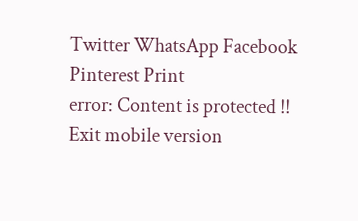Twitter WhatsApp Facebook Pinterest Print
error: Content is protected !!
Exit mobile version